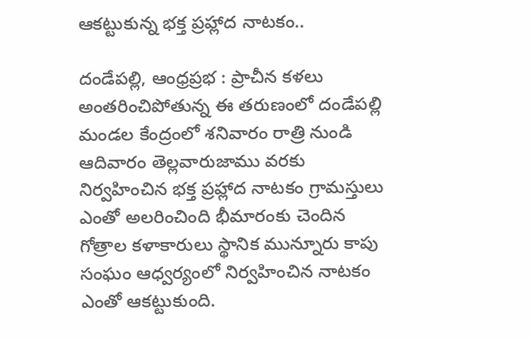ఆకట్టుకున్న భక్త ప్రహ్లాద నాటకం..

దండేపల్లి, ఆంధ్రప్రభ : ప్రాచీన కళలు అంతరించిపోతున్న ఈ తరుణంలో దండేపల్లి మండల కేంద్రంలో శనివారం రాత్రి నుండి ఆదివారం తెల్లవారుజాము వరకు నిర్వహించిన భక్త ప్రహ్లాద నాటకం గ్రామస్తులు ఎంతో అలరించింది భీమారంకు చెందిన గోత్రాల కళాకారులు స్థానిక మున్నూరు కాపు సంఘం ఆధ్వర్యంలో నిర్వహించిన నాటకం ఎంతో ఆకట్టుకుంది.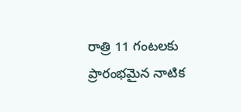రాత్రి 11 గంటలకు ప్రారంభమైన నాటిక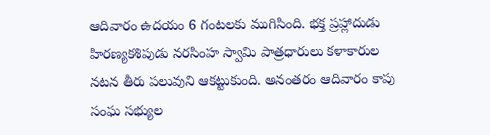ఆదివారం ఉదయం 6 గంటలకు ముగిసింది. భక్త ప్రహ్లాదుడు హిరణ్యకశిపుడు నరసింహ స్వామి పాత్రధారులు కళాకారుల నటన తీరు పలువుని ఆకట్టుకుంది. అనంతరం ఆదివారం కాపు సంఘ సభ్యుల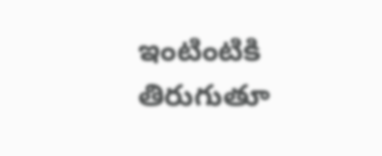ఇంటింటికి తిరుగుతూ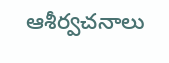ఆశీర్వచనాలు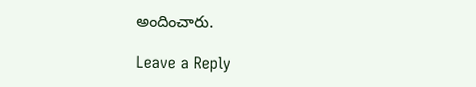అందించారు.

Leave a Reply